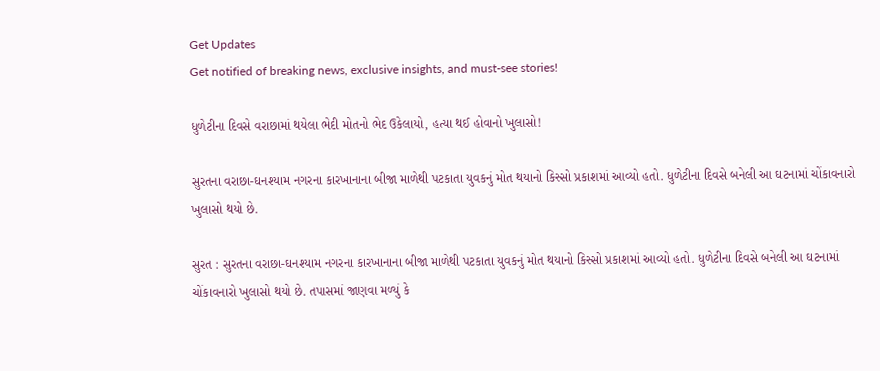Get Updates
Get notified of breaking news, exclusive insights, and must-see stories!

ધુળેટીના દિવસે વરાછામાં થયેલા ભેદી મોતનો ભેદ ઉકેલાયો, હત્યા થઈ હોવાનો ખુલાસો!

સુરતના વરાછા-ઘનશ્યામ નગરના કારખાનાના બીજા માળેથી પટકાતા યુવકનું મોત થયાનો કિસ્સો પ્રકાશમાં આવ્યો હતો. ધુળેટીના દિવસે બનેલી આ ઘટનામાં ચોંકાવનારો ખુલાસો થયો છે.

સુરત : સુરતના વરાછા-ઘનશ્યામ નગરના કારખાનાના બીજા માળેથી પટકાતા યુવકનું મોત થયાનો કિસ્સો પ્રકાશમાં આવ્યો હતો. ધુળેટીના દિવસે બનેલી આ ઘટનામાં ચોંકાવનારો ખુલાસો થયો છે. તપાસમાં જાણવા મળ્યું કે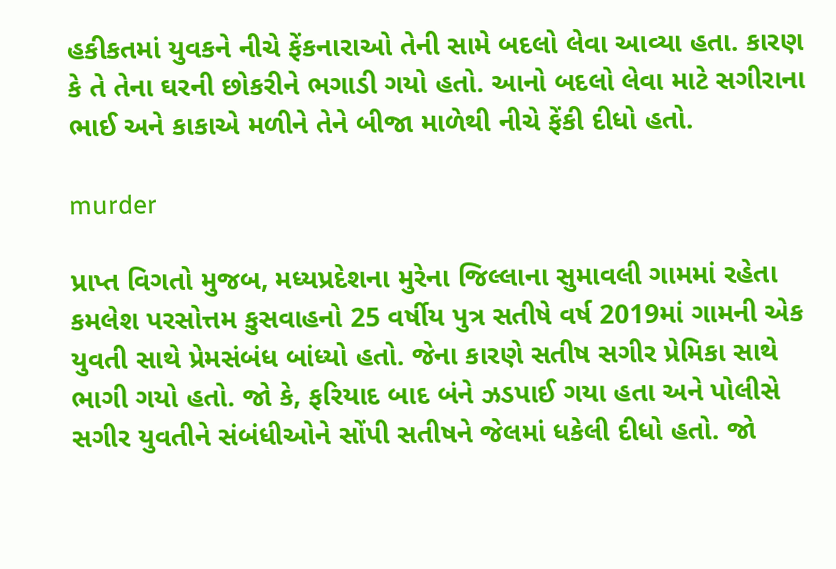હકીકતમાં યુવકને નીચે ફેંકનારાઓ તેની સામે બદલો લેવા આવ્યા હતા. કારણ કે તે તેના ઘરની છોકરીને ભગાડી ગયો હતો. આનો બદલો લેવા માટે સગીરાના ભાઈ અને કાકાએ મળીને તેને બીજા માળેથી નીચે ફેંકી દીધો હતો.

murder

પ્રાપ્ત વિગતો મુજબ, મધ્યપ્રદેશના મુરેના જિલ્લાના સુમાવલી ગામમાં રહેતા કમલેશ પરસોત્તમ કુસવાહનો 25 વર્ષીય પુત્ર સતીષે વર્ષ 2019માં ગામની એક યુવતી સાથે પ્રેમસંબંધ બાંધ્યો હતો. જેના કારણે સતીષ સગીર પ્રેમિકા સાથે ભાગી ગયો હતો. જો કે, ફરિયાદ બાદ બંને ઝડપાઈ ગયા હતા અને પોલીસે સગીર યુવતીને સંબંધીઓને સોંપી સતીષને જેલમાં ધકેલી દીધો હતો. જો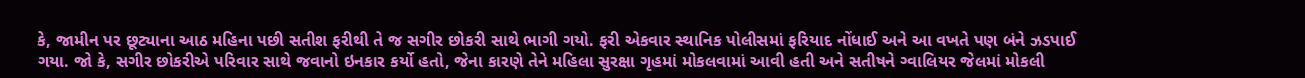કે, જામીન પર છૂટ્યાના આઠ મહિના પછી સતીશ ફરીથી તે જ સગીર છોકરી સાથે ભાગી ગયો. ફરી એકવાર સ્થાનિક પોલીસમાં ફરિયાદ નોંધાઈ અને આ વખતે પણ બંને ઝડપાઈ ગયા. જો કે, સગીર છોકરીએ પરિવાર સાથે જવાનો ઇનકાર કર્યો હતો, જેના કારણે તેને મહિલા સુરક્ષા ગૃહમાં મોકલવામાં આવી હતી અને સતીષને ગ્વાલિયર જેલમાં મોકલી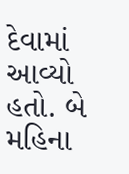દેવામાં આવ્યો હતો. બે મહિના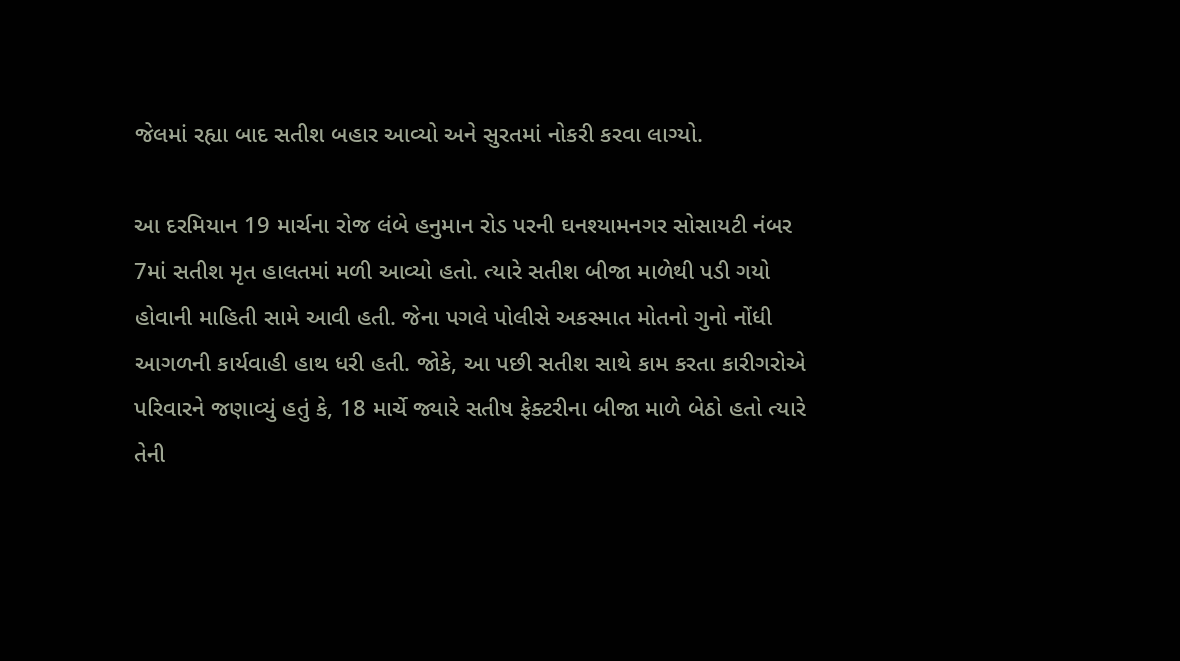જેલમાં રહ્યા બાદ સતીશ બહાર આવ્યો અને સુરતમાં નોકરી કરવા લાગ્યો.

આ દરમિયાન 19 માર્ચના રોજ લંબે હનુમાન રોડ પરની ઘનશ્યામનગર સોસાયટી નંબર 7માં સતીશ મૃત હાલતમાં મળી આવ્યો હતો. ત્યારે સતીશ બીજા માળેથી પડી ગયો હોવાની માહિતી સામે આવી હતી. જેના પગલે પોલીસે અકસ્માત મોતનો ગુનો નોંધી આગળની કાર્યવાહી હાથ ધરી હતી. જોકે, આ પછી સતીશ સાથે કામ કરતા કારીગરોએ પરિવારને જણાવ્યું હતું કે, 18 માર્ચે જ્યારે સતીષ ફેક્ટરીના બીજા માળે બેઠો હતો ત્યારે તેની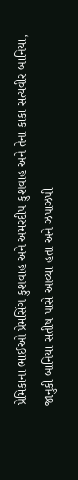પ્રેમિકાના ભાઈઓ પ્રેમસિંગ કુશવાહ અને અમરદીપ કુશવાહ અને તેના કાકા સત્યવીર બાનિયા, જાનુકી બાનિયા સતીષ પાસે આવ્યા હતા અને ઝપાઝપી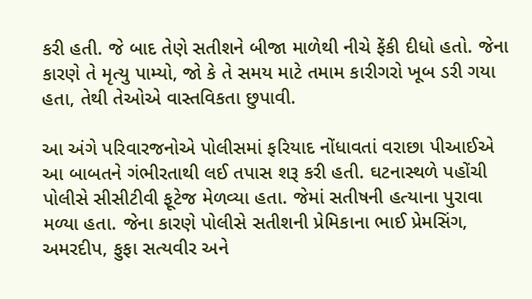કરી હતી. જે બાદ તેણે સતીશને બીજા માળેથી નીચે ફેંકી દીધો હતો. જેના કારણે તે મૃત્યુ પામ્યો, જો કે તે સમય માટે તમામ કારીગરો ખૂબ ડરી ગયા હતા, તેથી તેઓએ વાસ્તવિકતા છુપાવી.

આ અંગે પરિવારજનોએ પોલીસમાં ફરિયાદ નોંધાવતાં વરાછા પીઆઈએ આ બાબતને ગંભીરતાથી લઈ તપાસ શરૂ કરી હતી. ઘટનાસ્થળે પહોંચી પોલીસે સીસીટીવી ફૂટેજ મેળવ્યા હતા. જેમાં સતીષની હત્યાના પુરાવા મળ્યા હતા. જેના કારણે પોલીસે સતીશની પ્રેમિકાના ભાઈ પ્રેમસિંગ, અમરદીપ, ફુફા સત્યવીર અને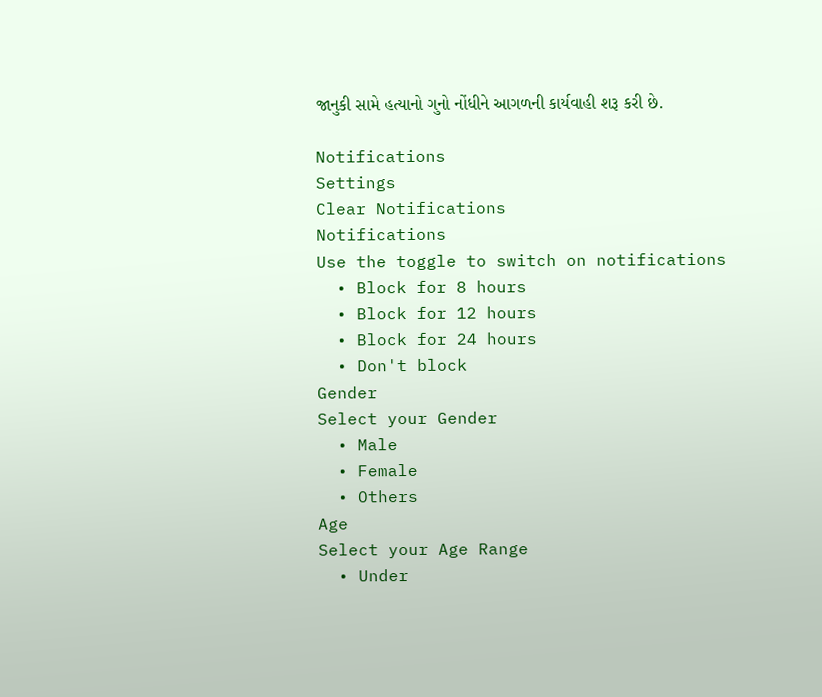જાનુકી સામે હત્યાનો ગુનો નોંધીને આગળની કાર્યવાહી શરૂ કરી છે.

Notifications
Settings
Clear Notifications
Notifications
Use the toggle to switch on notifications
  • Block for 8 hours
  • Block for 12 hours
  • Block for 24 hours
  • Don't block
Gender
Select your Gender
  • Male
  • Female
  • Others
Age
Select your Age Range
  • Under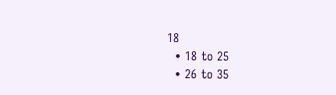18
  • 18 to 25
  • 26 to 35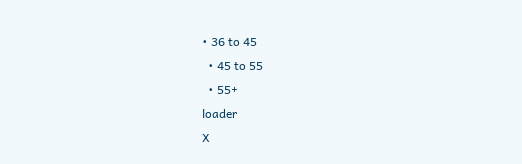• 36 to 45
  • 45 to 55
  • 55+
loader
X